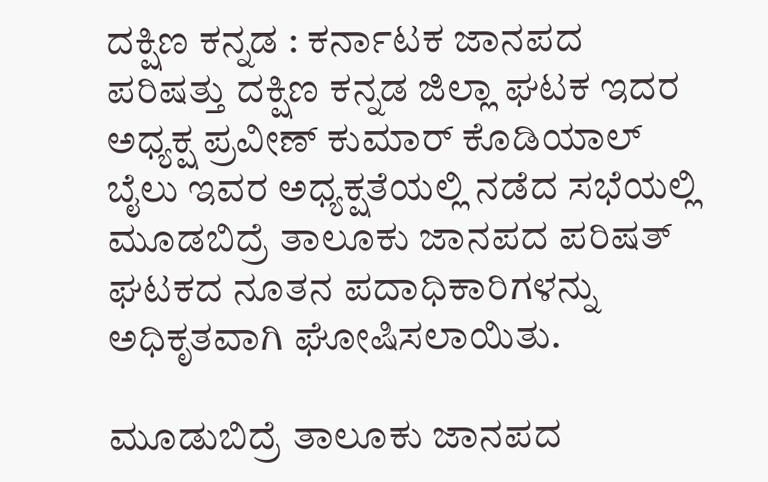ದಕ್ಷಿಣ ಕನ್ನಡ : ಕರ್ನಾಟಕ ಜಾನಪದ ಪರಿಷತ್ತು ದಕ್ಷಿಣ ಕನ್ನಡ ಜಿಲ್ಲಾ ಘಟಕ ಇದರ ಅಧ್ಯಕ್ಷ ಪ್ರವೀಣ್ ಕುಮಾರ್ ಕೊಡಿಯಾಲ್ ಬೈಲು ಇವರ ಅಧ್ಯಕ್ಷತೆಯಲ್ಲಿ ನಡೆದ ಸಭೆಯಲ್ಲಿ ಮೂಡಬಿದ್ರೆ ತಾಲೂಕು ಜಾನಪದ ಪರಿಷತ್ ಘಟಕದ ನೂತನ ಪದಾಧಿಕಾರಿಗಳನ್ನು ಅಧಿಕೃತವಾಗಿ ಘೋಷಿಸಲಾಯಿತು.

ಮೂಡುಬಿದ್ರೆ ತಾಲೂಕು ಜಾನಪದ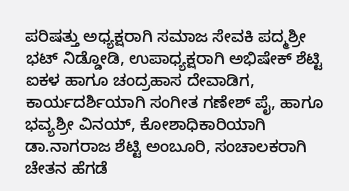ಪರಿಷತ್ತು ಅಧ್ಯಕ್ಷರಾಗಿ ಸಮಾಜ ಸೇವಕಿ ಪದ್ಮಶ್ರೀ ಭಟ್ ನಿಡ್ಡೋಡಿ, ಉಪಾಧ್ಯಕ್ಷರಾಗಿ ಅಭಿಷೇಕ್ ಶೆಟ್ಟಿ ಐಕಳ ಹಾಗೂ ಚಂದ್ರಹಾಸ ದೇವಾಡಿಗ, ಕಾರ್ಯದರ್ಶಿಯಾಗಿ ಸಂಗೀತ ಗಣೇಶ್ ಪೈ, ಹಾಗೂ ಭವ್ಯಶ್ರೀ ವಿನಯ್, ಕೋಶಾಧಿಕಾರಿಯಾಗಿ ಡಾ.ನಾಗರಾಜ ಶೆಟ್ಟಿ ಅಂಬೂರಿ, ಸಂಚಾಲಕರಾಗಿ ಚೇತನ ಹೆಗಡೆ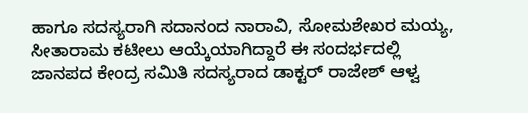ಹಾಗೂ ಸದಸ್ಯರಾಗಿ ಸದಾನಂದ ನಾರಾವಿ, ಸೋಮಶೇಖರ ಮಯ್ಯ, ಸೀತಾರಾಮ ಕಟೀಲು ಆಯ್ಕೆಯಾಗಿದ್ದಾರೆ ಈ ಸಂದರ್ಭದಲ್ಲಿ ಜಾನಪದ ಕೇಂದ್ರ ಸಮಿತಿ ಸದಸ್ಯರಾದ ಡಾಕ್ಟರ್ ರಾಜೇಶ್ ಆಳ್ವ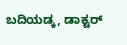ಬದಿಯಡ್ಕ, ಡಾಕ್ಟರ್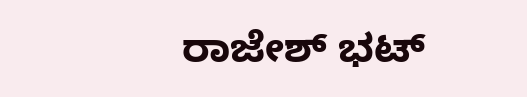ರಾಜೇಶ್ ಭಟ್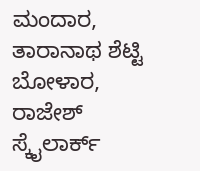ಮಂದಾರ, ತಾರಾನಾಥ ಶೆಟ್ಟಿ ಬೋಳಾರ, ರಾಜೇಶ್ ಸ್ಕೈಲಾರ್ಕ್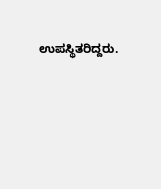ಉಪಸ್ಥಿತರಿದ್ದರು.